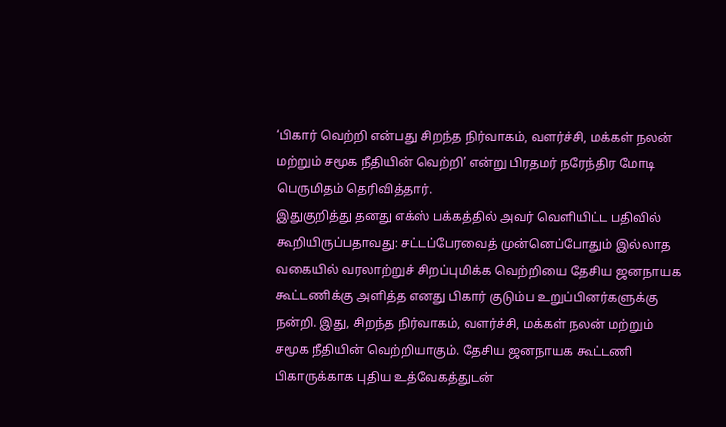‘பிகார் வெற்றி என்பது சிறந்த நிர்வாகம், வளர்ச்சி, மக்கள் நலன் மற்றும் சமூக நீதியின் வெற்றி’ என்று பிரதமர் நரேந்திர மோடி பெருமிதம் தெரிவித்தார்.
இதுகுறித்து தனது எக்ஸ் பக்கத்தில் அவர் வெளியிட்ட பதிவில் கூறியிருப்பதாவது: சட்டப்பேரவைத் முன்னெப்போதும் இல்லாத வகையில் வரலாற்றுச் சிறப்புமிக்க வெற்றியை தேசிய ஜனநாயக கூட்டணிக்கு அளித்த எனது பிகார் குடும்ப உறுப்பினர்களுக்கு நன்றி. இது, சிறந்த நிர்வாகம், வளர்ச்சி, மக்கள் நலன் மற்றும் சமூக நீதியின் வெற்றியாகும். தேசிய ஜனநாயக கூட்டணி பிகாருக்காக புதிய உத்வேகத்துடன்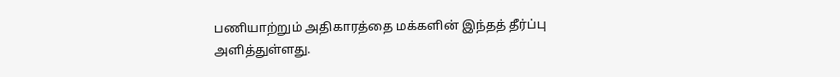பணியாற்றும் அதிகாரத்தை மக்களின் இந்தத் தீர்ப்பு அளித்துள்ளது.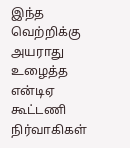இந்த வெற்றிக்கு அயராது உழைத்த என்டிஏ கூட்டணி நிர்வாகிகள்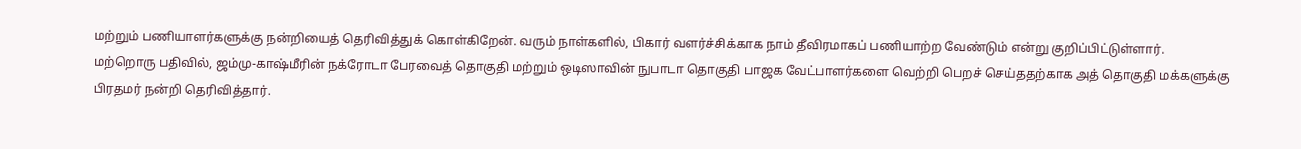மற்றும் பணியாளர்களுக்கு நன்றியைத் தெரிவித்துக் கொள்கிறேன். வரும் நாள்களில், பிகார் வளர்ச்சிக்காக நாம் தீவிரமாகப் பணியாற்ற வேண்டும் என்று குறிப்பிட்டுள்ளார்.
மற்றொரு பதிவில், ஜம்மு-காஷ்மீரின் நக்ரோடா பேரவைத் தொகுதி மற்றும் ஒடிஸாவின் நுபாடா தொகுதி பாஜக வேட்பாளர்களை வெற்றி பெறச் செய்ததற்காக அத் தொகுதி மக்களுக்கு பிரதமர் நன்றி தெரிவித்தார்.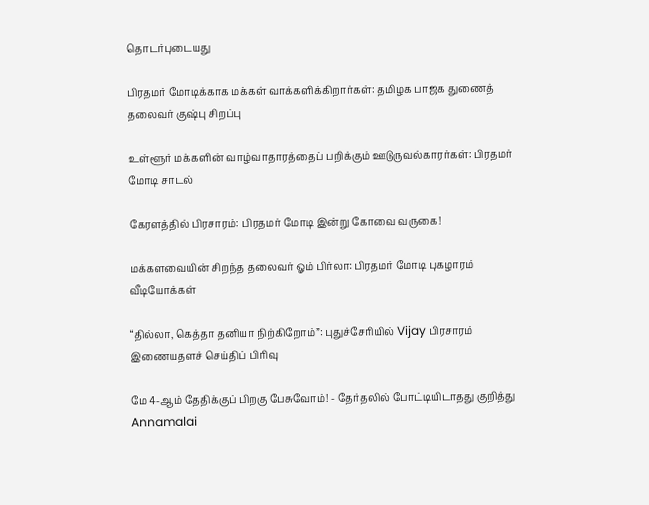தொடர்புடையது

பிரதமர் மோடிக்காக மக்கள் வாக்களிக்கிறார்கள்: தமிழக பாஜக துணைத் தலைவர் குஷ்பு சிறப்பு

உள்ளூர் மக்களின் வாழ்வாதாரத்தைப் பறிக்கும் ஊடுருவல்காரர்கள்: பிரதமர் மோடி சாடல்

கேரளத்தில் பிரசாரம்: பிரதமர் மோடி இன்று கோவை வருகை!

மக்களவையின் சிறந்த தலைவர் ஓம் பிர்லா: பிரதமர் மோடி புகழாரம்
வீடியோக்கள்

“தில்லா, கெத்தா தனியா நிற்கிறோம்”: புதுச்சேரியில் Vijay பிரசாரம்
இணையதளச் செய்திப் பிரிவு

மே 4-ஆம் தேதிக்குப் பிறகு பேசுவோம்! - தேர்தலில் போட்டியிடாதது குறித்து Annamalai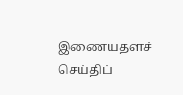இணையதளச் செய்திப்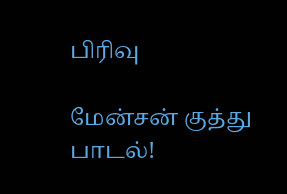பிரிவு

மேன்சன் குத்து பாடல்!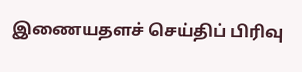இணையதளச் செய்திப் பிரிவு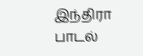இந்திரா பாடல்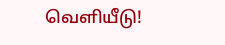வெளியீடு!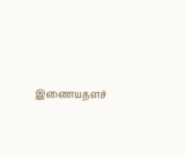இணையதளச்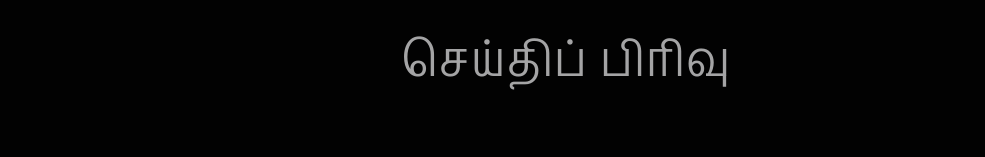செய்திப் பிரிவு